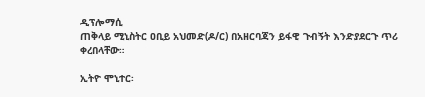ዲፕሎማሲ
ጠቅላይ ሚኒስትር ዐቢይ አህመድ(ዶ/ር) በአዘርባጃን ይፋዊ ጉብኝት እንድያደርጉ ጥሪ ቀረበላቸው።

ኢትዮ ሞኒተር፡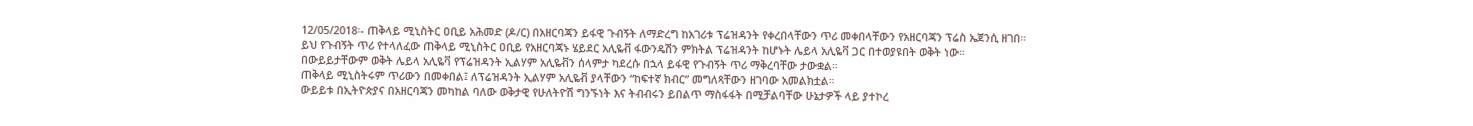12/05/2018፡- ጠቅላይ ሚኒስትር ዐቢይ አሕመድ (ዶ/ር) በአዘርባጃን ይፋዊ ጉብኝት ለማድረግ ከአገሪቱ ፕሬዝዳንት የቀረበላቸውን ጥሪ መቀበላቸውን የአዘርባጃን ፕሬስ ኤጀንሲ ዘገበ።
ይህ የጉብኝት ጥሪ የተላለፈው ጠቅላይ ሚኒስትር ዐቢይ የአዘርባጃኑ ሄይደር አሊዬቭ ፋውንዴሽን ምክትል ፕሬዝዳንት ከሆኑት ሌይላ አሊዬቫ ጋር በተወያዩበት ወቅት ነው።
በውይይታቸውም ወቅት ሌይላ አሊዬቫ የፕሬዝዳንት ኢልሃም አሊዬቭን ሰላምታ ካደረሱ በኋላ ይፋዊ የጉብኝት ጥሪ ማቅረባቸው ታውቋል።
ጠቅላይ ሚኒስትሩም ጥሪውን በመቀበል፤ ለፕሬዝዳንት ኢልሃም አሊዬቭ ያላቸውን “ከፍተኛ ክብር” መግለጻቸውን ዘገባው አመልክቷል።
ውይይቱ በኢትዮጵያና በአዘርባጃን መካከል ባለው ወቅታዊ የሁለትዮሽ ግንኙነት እና ትብብሩን ይበልጥ ማስፋፋት በሚቻልባቸው ሁኔታዎች ላይ ያተኮረ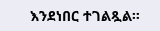እንደነበር ተገልጿል።